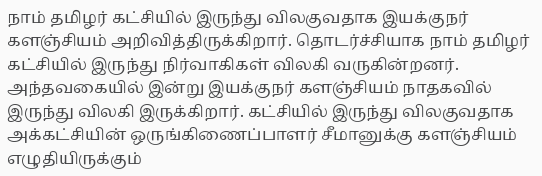நாம் தமிழர் கட்சியில் இருந்து விலகுவதாக இயக்குநர் களஞ்சியம் அறிவித்திருக்கிறார். தொடர்ச்சியாக நாம் தமிழர் கட்சியில் இருந்து நிர்வாகிகள் விலகி வருகின்றனர். அந்தவகையில் இன்று இயக்குநர் களஞ்சியம் நாதகவில் இருந்து விலகி இருக்கிறார். கட்சியில் இருந்து விலகுவதாக அக்கட்சியின் ஒருங்கிணைப்பாளர் சீமானுக்கு களஞ்சியம் எழுதியிருக்கும்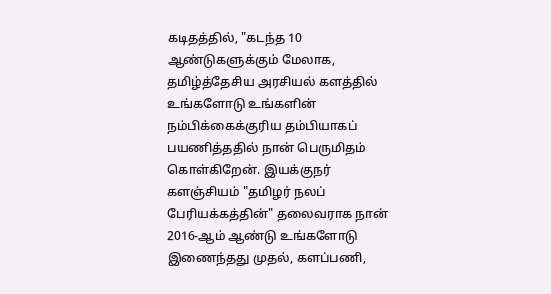கடிதத்தில், "கடந்த 10 ஆண்டுகளுக்கும் மேலாக, தமிழ்த்தேசிய அரசியல் களத்தில் உங்களோடு உங்களின் நம்பிக்கைக்குரிய தம்பியாகப் பயணித்ததில் நான் பெருமிதம் கொள்கிறேன். இயக்குநர் களஞ்சியம் "தமிழர் நலப் பேரியக்கத்தின்" தலைவராக நான் 2016-ஆம் ஆண்டு உங்களோடு இணைந்தது முதல், களப்பணி,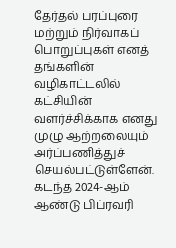தேர்தல் பரப்புரை மற்றும் நிர்வாகப் பொறுப்புகள் எனத் தங்களின் வழிகாட்டலில் கட்சியின் வளர்ச்சிக்காக எனது முழு ஆற்றலையும் அர்ப்பணித்துச் செயல்பட்டுள்ளேன். கடந்த 2024-ஆம் ஆண்டு பிப்ரவரி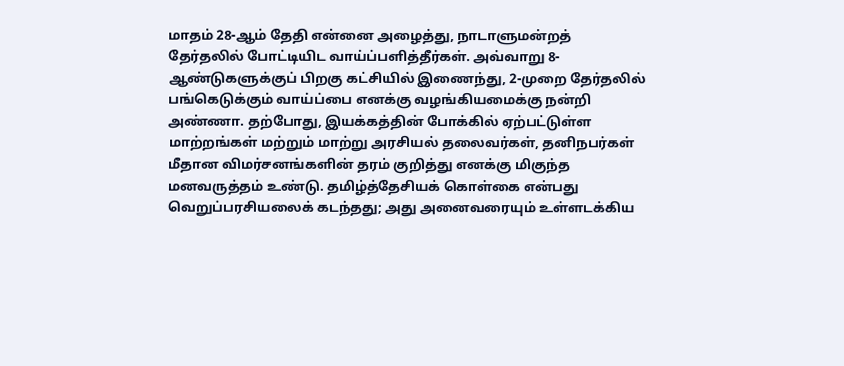மாதம் 28-ஆம் தேதி என்னை அழைத்து, நாடாளுமன்றத் தேர்தலில் போட்டியிட வாய்ப்பளித்தீர்கள். அவ்வாறு 8-ஆண்டுகளுக்குப் பிறகு கட்சியில் இணைந்து, 2-முறை தேர்தலில் பங்கெடுக்கும் வாய்ப்பை எனக்கு வழங்கியமைக்கு நன்றி அண்ணா. தற்போது, இயக்கத்தின் போக்கில் ஏற்பட்டுள்ள மாற்றங்கள் மற்றும் மாற்று அரசியல் தலைவர்கள், தனிநபர்கள் மீதான விமர்சனங்களின் தரம் குறித்து எனக்கு மிகுந்த மனவருத்தம் உண்டு. தமிழ்த்தேசியக் கொள்கை என்பது வெறுப்பரசியலைக் கடந்தது; அது அனைவரையும் உள்ளடக்கிய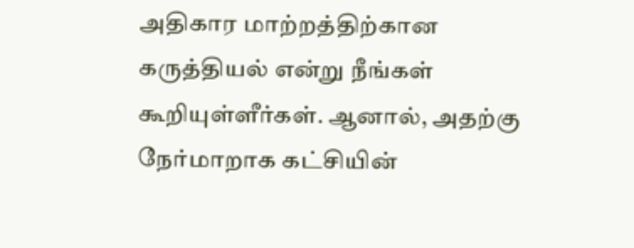அதிகார மாற்றத்திற்கான கருத்தியல் என்று நீங்கள் கூறியுள்ளீர்கள். ஆனால், அதற்கு நேர்மாறாக கட்சியின்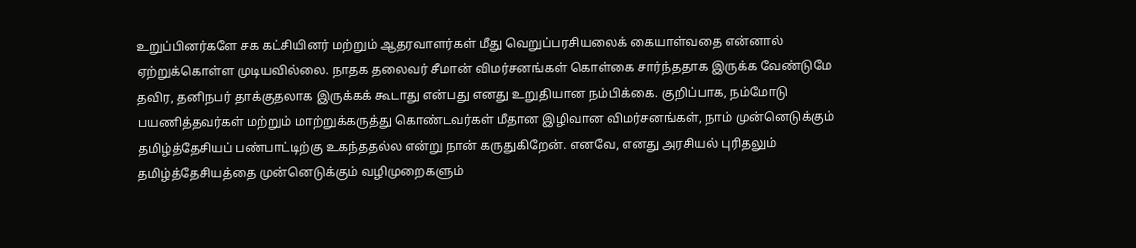உறுப்பினர்களே சக கட்சியினர் மற்றும் ஆதரவாளர்கள் மீது வெறுப்பரசியலைக் கையாள்வதை என்னால் ஏற்றுக்கொள்ள முடியவில்லை. நாதக தலைவர் சீமான் விமர்சனங்கள் கொள்கை சார்ந்ததாக இருக்க வேண்டுமே தவிர, தனிநபர் தாக்குதலாக இருக்கக் கூடாது என்பது எனது உறுதியான நம்பிக்கை. குறிப்பாக, நம்மோடு பயணித்தவர்கள் மற்றும் மாற்றுக்கருத்து கொண்டவர்கள் மீதான இழிவான விமர்சனங்கள், நாம் முன்னெடுக்கும் தமிழ்த்தேசியப் பண்பாட்டிற்கு உகந்ததல்ல என்று நான் கருதுகிறேன். எனவே, எனது அரசியல் புரிதலும் தமிழ்த்தேசியத்தை முன்னெடுக்கும் வழிமுறைகளும்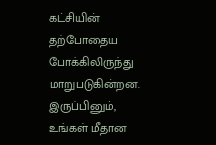கட்சியின் தற்போதைய போக்கிலிருந்து மாறுபடுகின்றன. இருப்பினும், உங்கள் மீதான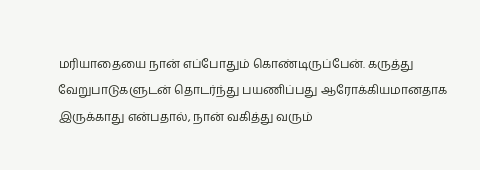மரியாதையை நான் எப்போதும் கொண்டிருப்பேன். கருத்து வேறுபாடுகளுடன் தொடர்ந்து பயணிப்பது ஆரோக்கியமானதாக இருக்காது என்பதால், நான் வகித்து வரும்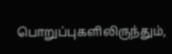பொறுப்புகளிலிருந்தும்,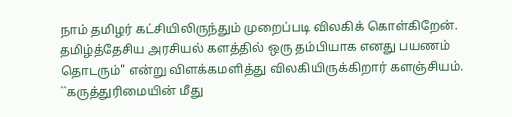நாம் தமிழர் கட்சியிலிருந்தும் முறைப்படி விலகிக் கொள்கிறேன். தமிழ்த்தேசிய அரசியல் களத்தில் ஒரு தம்பியாக எனது பயணம் தொடரும்" என்று விளக்கமளித்து விலகியிருக்கிறார் களஞ்சியம். ``கருத்துரிமையின் மீது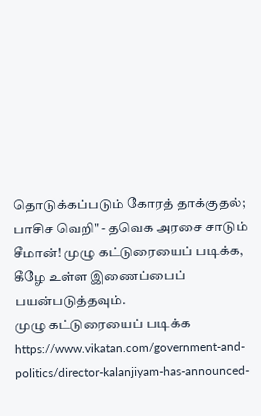தொடுக்கப்படும் கோரத் தாக்குதல்; பாசிச வெறி" - தவெக அரசை சாடும் சீமான்! முழு கட்டுரையைப் படிக்க, கீழே உள்ள இணைப்பைப் பயன்படுத்தவும்.
முழு கட்டுரையைப் படிக்க
https://www.vikatan.com/government-and-politics/director-kalanjiyam-has-announced-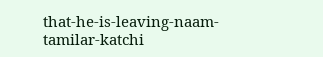that-he-is-leaving-naam-tamilar-katchi